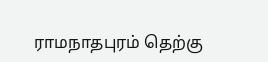ராமநாதபுரம் தெற்கு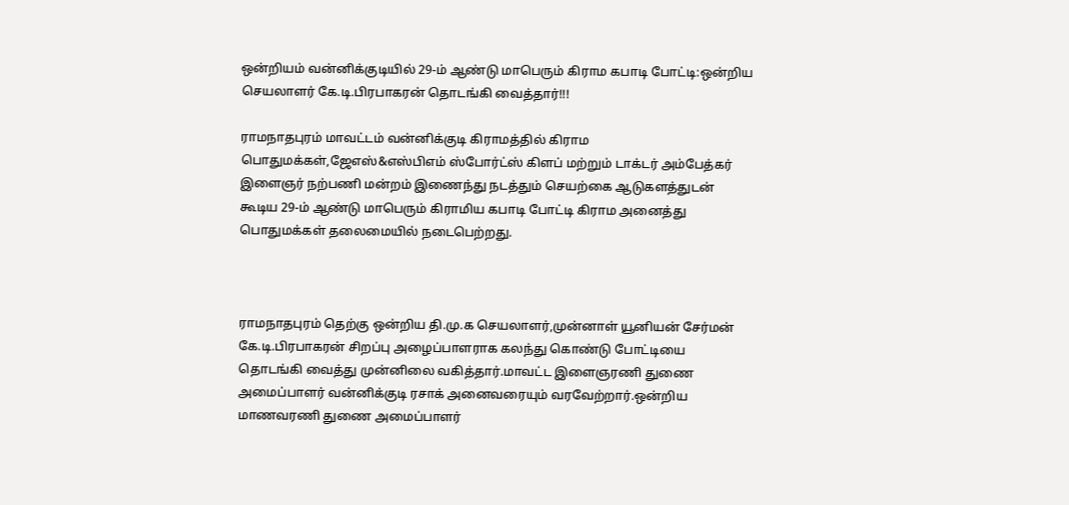ஒன்றியம் வன்னிக்குடியில் 29-ம் ஆண்டு மாபெரும் கிராம கபாடி போட்டி:ஒன்றிய செயலாளர் கே.டி.பிரபாகரன் தொடங்கி வைத்தார்!!!

ராமநாதபுரம் மாவட்டம் வன்னிக்குடி கிராமத்தில் கிராம பொதுமக்கள்,ஜேஎஸ்&எஸ்பிஎம் ஸ்போர்ட்ஸ் கிளப் மற்றும் டாக்டர் அம்பேத்கர் இளைஞர் நற்பணி மன்றம் இணைந்து நடத்தும் செயற்கை ஆடுகளத்துடன் கூடிய 29-ம் ஆண்டு மாபெரும் கிராமிய கபாடி போட்டி கிராம அனைத்து பொதுமக்கள் தலைமையில் நடைபெற்றது.



ராமநாதபுரம் தெற்கு ஒன்றிய தி.மு.க செயலாளர்,முன்னாள் யூனியன் சேர்மன் கே.டி.பிரபாகரன் சிறப்பு அழைப்பாளராக கலந்து கொண்டு போட்டியை தொடங்கி வைத்து முன்னிலை வகித்தார்.மாவட்ட இளைஞரணி துணை அமைப்பாளர் வன்னிக்குடி ரசாக் அனைவரையும் வரவேற்றார்.ஒன்றிய மாணவரணி துணை அமைப்பாளர்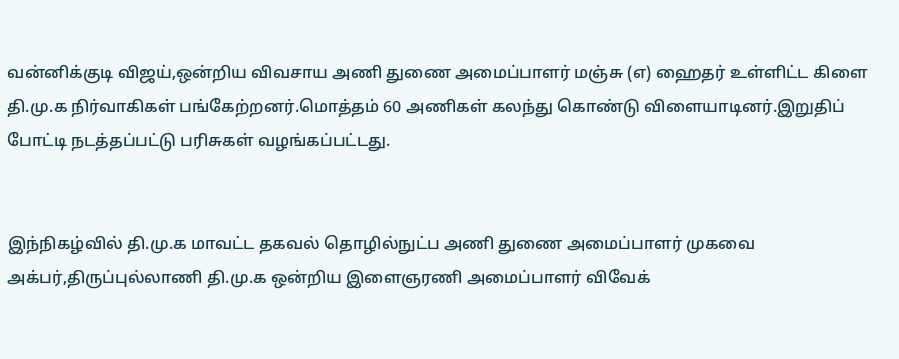வன்னிக்குடி விஜய்,ஒன்றிய விவசாய அணி துணை அமைப்பாளர் மஞ்சு (எ) ஹைதர் உள்ளிட்ட கிளை தி.மு.க நிர்வாகிகள் பங்கேற்றனர்.மொத்தம் 60 அணிகள் கலந்து கொண்டு விளையாடினர்.இறுதிப் போட்டி நடத்தப்பட்டு பரிசுகள் வழங்கப்பட்டது.


இந்நிகழ்வில் தி.மு.க மாவட்ட தகவல் தொழில்நுட்ப அணி துணை அமைப்பாளர் முகவை அக்பர்,திருப்புல்லாணி தி.மு.க ஒன்றிய இளைஞரணி அமைப்பாளர் விவேக்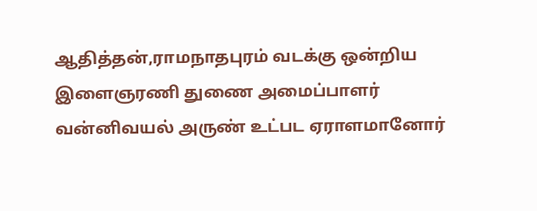ஆதித்தன்,ராமநாதபுரம் வடக்கு ஒன்றிய இளைஞரணி துணை அமைப்பாளர் வன்னிவயல் அருண் உட்பட ஏராளமானோர்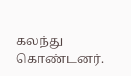கலந்து கொண்டனர்.